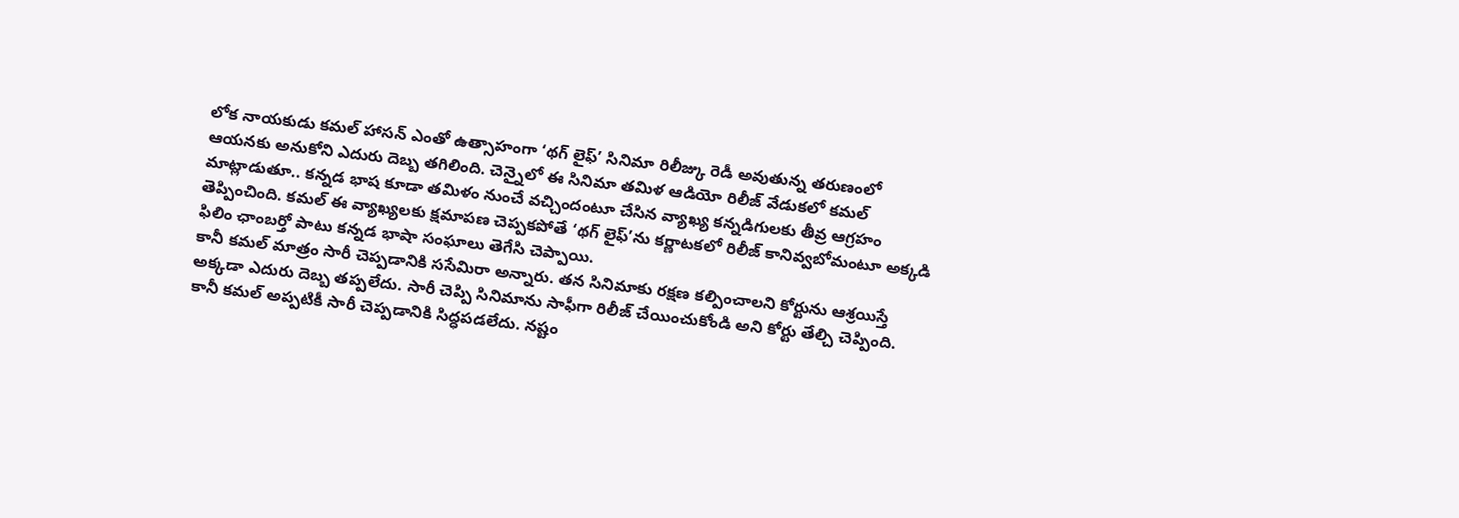లోక నాయకుడు కమల్ హాసన్ ఎంతో ఉత్సాహంగా ‘థగ్ లైఫ్’ సినిమా రిలీజ్కు రెడీ అవుతున్న తరుణంలో ఆయనకు అనుకోని ఎదురు దెబ్బ తగిలింది. చెన్నైలో ఈ సినిమా తమిళ ఆడియో రిలీజ్ వేడుకలో కమల్ మాట్లాడుతూ.. కన్నడ భాష కూడా తమిళం నుంచే వచ్చిందంటూ చేసిన వ్యాఖ్య కన్నడిగులకు తీవ్ర ఆగ్రహం తెప్పించింది. కమల్ ఈ వ్యాఖ్యలకు క్షమాపణ చెప్పకపోతే ‘థగ్ లైఫ్’ను కర్ణాటకలో రిలీజ్ కానివ్వబోమంటూ అక్కడి ఫిలిం ఛాంబర్తో పాటు కన్నడ భాషా సంఘాలు తెగేసి చెప్పాయి.
కానీ కమల్ మాత్రం సారీ చెప్పడానికి ససేమిరా అన్నారు. తన సినిమాకు రక్షణ కల్పించాలని కోర్టును ఆశ్రయిస్తే అక్కడా ఎదురు దెబ్బ తప్పలేదు. సారీ చెప్పి సినిమాను సాఫీగా రిలీజ్ చేయించుకోండి అని కోర్టు తేల్చి చెప్పింది. కానీ కమల్ అప్పటికీ సారీ చెప్పడానికి సిద్ధపడలేదు. నష్టం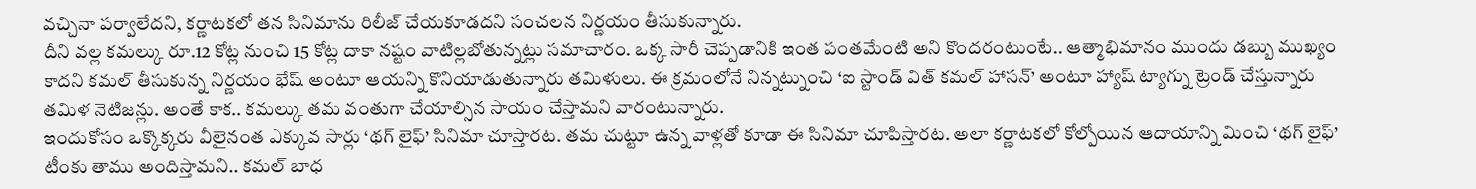వచ్చినా పర్వాలేదని, కర్ణాటకలో తన సినిమాను రిలీజ్ చేయకూడదని సంచలన నిర్ణయం తీసుకున్నారు.
దీని వల్ల కమల్కు రూ.12 కోట్ల నుంచి 15 కోట్ల దాకా నష్టం వాటిల్లబోతున్నట్లు సమాచారం. ఒక్క సారీ చెప్పడానికి ఇంత పంతమేంటి అని కొందరంటుంటే.. ఆత్మాభిమానం ముందు డబ్బు ముఖ్యం కాదని కమల్ తీసుకున్న నిర్ణయం భేష్ అంటూ ఆయన్ని కొనియాడుతున్నారు తమిళులు. ఈ క్రమంలోనే నిన్నట్నుంచి ‘ఐ స్టాండ్ విత్ కమల్ హాసన్’ అంటూ హ్యాష్ ట్యాగ్ను ట్రెండ్ చేస్తున్నారు తమిళ నెటిజన్లు. అంతే కాక.. కమల్కు తమ వంతుగా చేయాల్సిన సాయం చేస్తామని వారంటున్నారు.
ఇందుకోసం ఒక్కొక్కరు వీలైనంత ఎక్కువ సార్లు ‘థగ్ లైఫ్’ సినిమా చూస్తారట. తమ చుట్టూ ఉన్న వాళ్లతో కూడా ఈ సినిమా చూపిస్తారట. అలా కర్ణాటకలో కోల్పోయిన ఆదాయాన్ని మించి ‘థగ్ లైఫ్’ టీంకు తాము అందిస్తామని.. కమల్ బాధ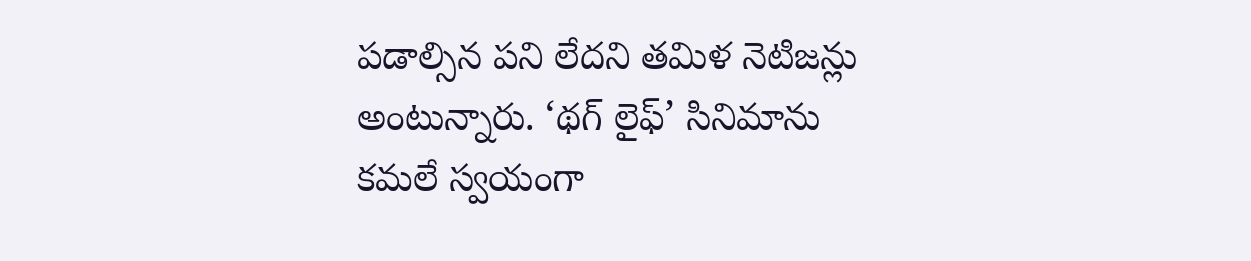పడాల్సిన పని లేదని తమిళ నెటిజన్లు అంటున్నారు. ‘థగ్ లైఫ్’ సినిమాను కమలే స్వయంగా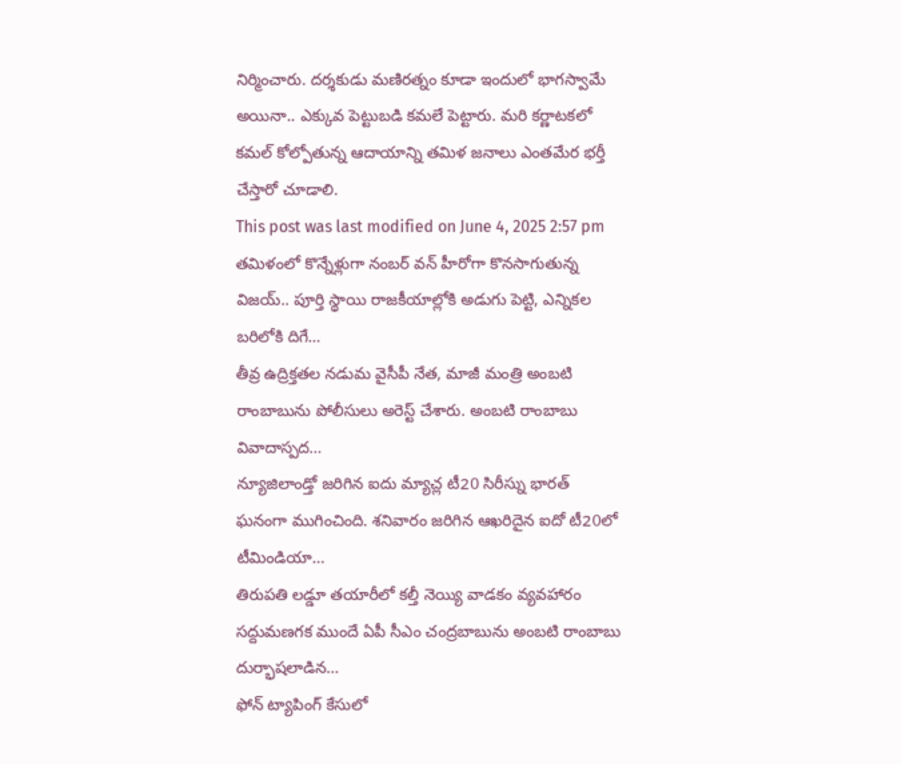నిర్మించారు. దర్శకుడు మణిరత్నం కూడా ఇందులో భాగస్వామే అయినా.. ఎక్కువ పెట్టుబడి కమలే పెట్టారు. మరి కర్ణాటకలో కమల్ కోల్పోతున్న ఆదాయాన్ని తమిళ జనాలు ఎంతమేర భర్తీ చేస్తారో చూడాలి.
This post was last modified on June 4, 2025 2:57 pm
తమిళంలో కొన్నేళ్లుగా నంబర్ వన్ హీరోగా కొనసాగుతున్న విజయ్.. పూర్తి స్థాయి రాజకీయాల్లోకి అడుగు పెట్టి, ఎన్నికల బరిలోకి దిగే…
తీవ్ర ఉద్రిక్తతల నడుమ వైసీపీ నేత, మాజీ మంత్రి అంబటి రాంబాబును పోలీసులు అరెస్ట్ చేశారు. అంబటి రాంబాబు వివాదాస్పద…
న్యూజిలాండ్తో జరిగిన ఐదు మ్యాచ్ల టీ20 సిరీస్ను భారత్ ఘనంగా ముగించింది. శనివారం జరిగిన ఆఖరిదైన ఐదో టీ20లో టీమిండియా…
తిరుపతి లడ్డూ తయారీలో కల్తీ నెయ్యి వాడకం వ్యవహారం సద్దుమణగక ముందే ఏపీ సీఎం చంద్రబాబును అంబటి రాంబాబు దుర్భాషలాడిన…
ఫోన్ ట్యాపింగ్ కేసులో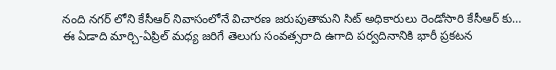నంది నగర్ లోని కేసీఆర్ నివాసంలోనే విచారణ జరుపుతామని సిట్ అధికారులు రెండోసారి కేసీఆర్ కు…
ఈ ఏడాది మార్చి-ఏప్రిల్ మధ్య జరిగే తెలుగు సంవత్సరాది ఉగాది పర్వదినానికి భారీ ప్రకటన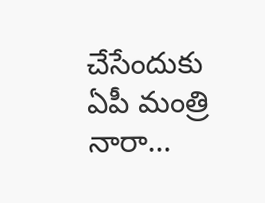చేసేందుకు ఏపీ మంత్రి నారా…